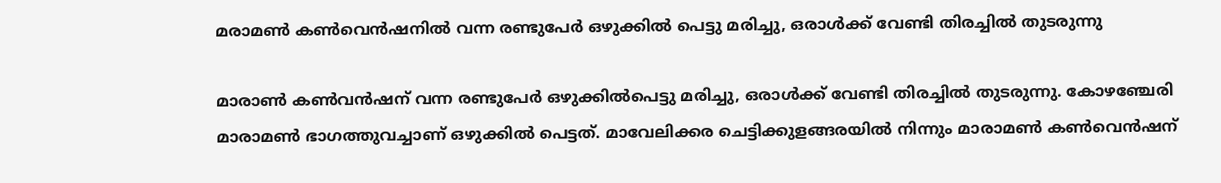മരാമണ്‍ കണ്‍വെന്‍ഷനില്‍ വന്ന രണ്ടുപേര്‍ ഒഴുക്കില്‍ പെട്ടു മരിച്ചു, ഒരാള്‍ക്ക് വേണ്ടി തിരച്ചില്‍ തുടരുന്നു

മാരാണ്‍ കണ്‍വന്‍ഷന് വന്ന രണ്ടുപേര്‍ ഒഴുക്കില്‍പെട്ടു മരിച്ചു, ഒരാള്‍ക്ക് വേണ്ടി തിരച്ചില്‍ തുടരുന്നു. കോഴഞ്ചേരി മാരാമണ്‍ ഭാഗത്തുവച്ചാണ് ഒഴുക്കില്‍ പെട്ടത്. മാവേലിക്കര ചെട്ടിക്കുളങ്ങരയില്‍ നിന്നും മാരാമണ്‍ കണ്‍വെന്‍ഷന്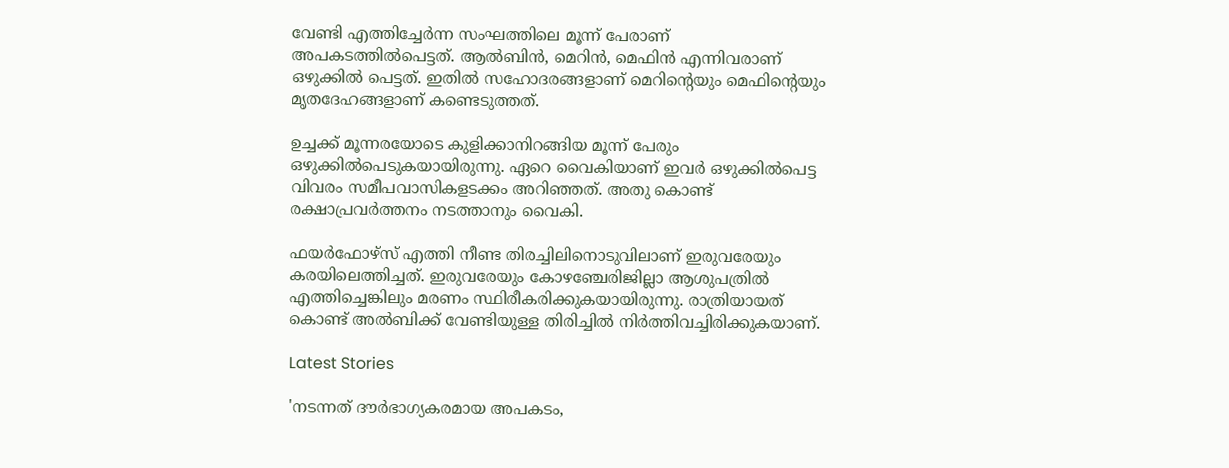വേണ്ടി എത്തിച്ചേര്‍ന്ന സംഘത്തിലെ മൂന്ന് പേരാണ് അപകടത്തില്‍പെട്ടത്. ആല്‍ബിന്‍, മെറിന്‍, മെഫിന്‍ എന്നിവരാണ് ഒഴുക്കില്‍ പെട്ടത്. ഇതില്‍ സഹോദരങ്ങളാണ് മെറിന്റെയും മെഫിന്റെയും മൃതദേഹങ്ങളാണ് കണ്ടെടുത്തത്.

ഉച്ചക്ക് മൂന്നരയോടെ കുളിക്കാനിറങ്ങിയ മൂന്ന് പേരും ഒഴുക്കില്‍പെടുകയായിരുന്നു. ഏറെ വൈകിയാണ് ഇവര്‍ ഒഴുക്കില്‍പെട്ട വിവരം സമീപവാസികളടക്കം അറിഞ്ഞത്. അതു കൊണ്ട് രക്ഷാപ്രവര്‍ത്തനം നടത്താനും വൈകി.

ഫയര്‍ഫോഴ്‌സ് എത്തി നീണ്ട തിരച്ചിലിനൊടുവിലാണ് ഇരുവരേയും കരയിലെത്തിച്ചത്. ഇരുവരേയും കോഴഞ്ചേരിജില്ലാ ആശുപത്രില്‍ എത്തിച്ചെങ്കിലും മരണം സ്ഥിരീകരിക്കുകയായിരുന്നു. രാത്രിയായത് കൊണ്ട് അല്‍ബിക്ക് വേണ്ടിയുള്ള തിരിച്ചില്‍ നിര്‍ത്തിവച്ചിരിക്കുകയാണ്.

Latest Stories

'നടന്നത് ദൗര്‍ഭാഗ്യകരമായ അപകടം,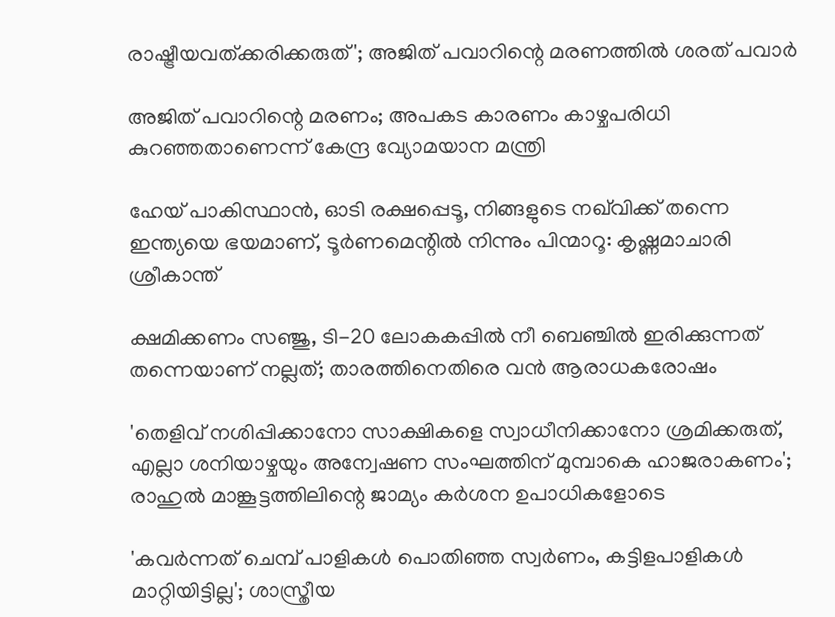രാഷ്ട്രീയവത്ക്കരിക്കരുത്'; അജിത് പവാറിന്റെ മരണത്തില്‍ ശരത് പവാർ

അജിത് പവാറിന്റെ മരണം; അപകട കാരണം കാഴ്ചപരിധി കുറഞ്ഞതാണെന്ന് കേന്ദ്ര വ്യോമയാന മന്ത്രി

ഹേയ് പാകിസ്ഥാൻ, ഓടി രക്ഷപ്പെടൂ, നിങ്ങളുടെ നഖ്‌വിക്ക് തന്നെ ഇന്ത്യയെ ഭയമാണ്, ടൂർണമെന്റിൽ നിന്നും പിന്മാറൂ: കൃഷ്ണമാചാരി ശ്രീകാന്ത്

ക്ഷമിക്കണം സഞ്ജു, ടി-20 ലോകകപ്പിൽ നീ ബെഞ്ചിൽ ഇരിക്കുന്നത് തന്നെയാണ് നല്ലത്; താരത്തിനെതിരെ വൻ ആരാധകരോഷം

'തെളിവ് നശിപ്പിക്കാനോ സാക്ഷികളെ സ്വാധീനിക്കാനോ ശ്രമിക്കരുത്, എല്ലാ ശനിയാഴ്ചയും അന്വേഷണ സംഘത്തിന് മുമ്പാകെ ഹാജരാകണം'; രാഹുൽ മാങ്കൂട്ടത്തിലിന്റെ ജാമ്യം കർശന ഉപാധികളോടെ

'കവർന്നത് ചെമ്പ് പാളികൾ പൊതിഞ്ഞ സ്വർണം, കട്ടിളപാളികൾ മാറ്റിയിട്ടില്ല'; ശാസ്ത്രീയ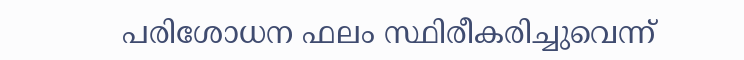പരിശോധന ഫലം സ്ഥിരീകരിച്ചുവെന്ന്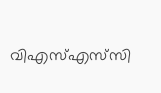വിഎസ്എസ്‍സി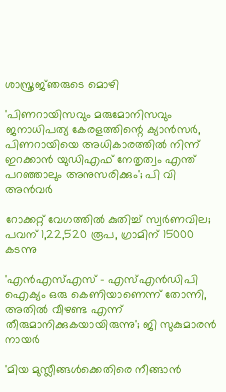ശാസ്ത്രജ്‌ഞരുടെ മൊഴി

'പിണറായിസവും മരുമോനിസവും ജനാധിപത്യ കേരളത്തിന്റെ ക്യാൻസർ, പിണറായിയെ അധികാരത്തിൽ നിന്ന് ഇറക്കാൻ യുഡിഎഫ് നേതൃത്വം എന്ത്‌ പറഞ്ഞാലും അനുസരിക്കും'; പി വി അൻവർ

റോക്കറ്റ് വേഗത്തിൽ കുതിച്ച് സ്വർണവില; പവന് 1,22,520 രൂപ, ഗ്രാമിന് 15000 കടന്നു

'എന്‍എസ്എസ് - എസ്എന്‍ഡിപി ഐക്യം ഒരു കെണിയാണെന്ന് തോന്നി, അതിൽ വീഴണ്ട എന്ന് തീരുമാനിക്കുകയായിരുന്നു'; ജി സുകുമാരൻ നായർ

'മിയ മുസ്ലീങ്ങള്‍ക്കെതിരെ നീങ്ങാന്‍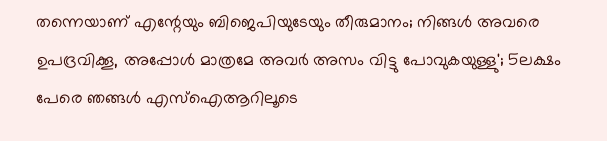തന്നെയാണ് എന്റേയും ബിജെപിയുടേയും തീരുമാനം; നിങ്ങള്‍ അവരെ ഉപദ്രവിക്കൂ, അപ്പോള്‍ മാത്രമേ അവര്‍ അസം വിട്ടു പോവുകയുള്ളു'; 5ലക്ഷം പേരെ ഞങ്ങള്‍ എസ്‌ഐആറിലൂടെ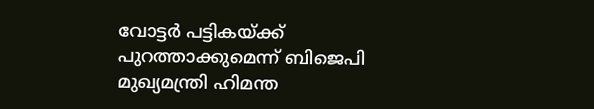വോട്ടര്‍ പട്ടികയ്ക്ക് പുറത്താക്കുമെന്ന് ബിജെപി മുഖ്യമന്ത്രി ഹിമന്ത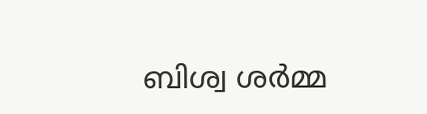ബിശ്വ ശര്‍മ്മ